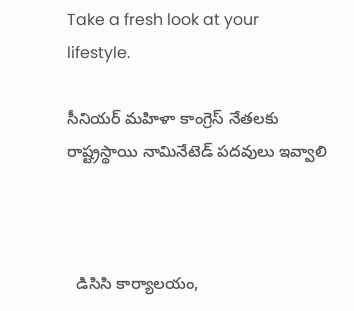Take a fresh look at your lifestyle.

సీనియర్ మహిళా కాంగ్రెస్ నేతలకు రాష్ట్రస్థాయి నామినేటెడ్ పదవులు ఇవ్వాలి



  డిసిసి కార్యాలయం,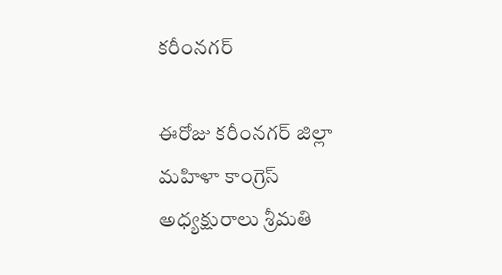కరీంనగర్

ఈరోజు కరీంనగర్ జిల్లా మహిళా కాంగ్రెస్ అధ్యక్షురాలు శ్రీమతి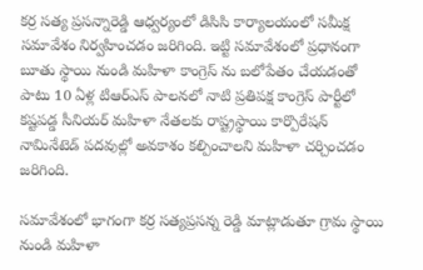కర్ర సత్య ప్రసన్నారెడ్డి ఆధ్వర్యంలో డిసిసి కార్యాలయంలో సమీక్ష సమావేశం నిర్వహించడం జరిగింది. ఇట్టి సమావేశంలో ప్రధానంగా బూతు స్థాయి నుండి మహిళా కాంగ్రెస్ ను బలోపేతం చేయడంతో పాటు 10 ఏళ్ల టిఆర్ఎస్ పాలనలో నాటి ప్రతిపక్ష కాంగ్రెస్ పార్టీలో కష్టపడ్డ సీనియర్ మహిళా నేతలకు రాష్ట్రస్థాయి కార్పొరేషన్ నామినేటెడ్ పదవుల్లో అవకాశం కల్పించాలని మహిళా చర్చించడం జరిగింది.

సమావేశంలో భాగంగా కర్ర సత్యప్రసన్న రెడ్డి మాట్లాడుతూ గ్రామ స్థాయి నుండి మహిళా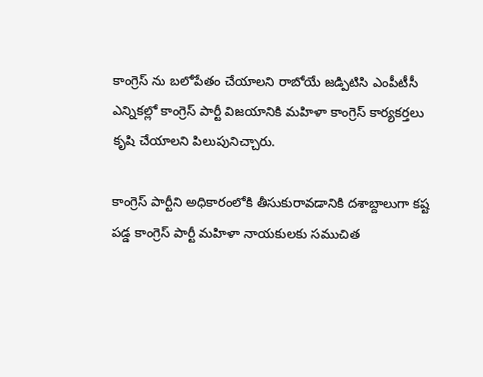కాంగ్రెస్ ను బలోపేతం చేయాలని రాబోయే జడ్పిటిసి ఎంపీటీసీ ఎన్నికల్లో కాంగ్రెస్ పార్టీ విజయానికి మహిళా కాంగ్రెస్ కార్యకర్తలు కృషి చేయాలని పిలుపునిచ్చారు.

కాంగ్రెస్ పార్టీని అధికారంలోకి తీసుకురావడానికి దశాబ్దాలుగా కష్ట పడ్డ కాంగ్రెస్ పార్టీ మహిళా నాయకులకు సముచిత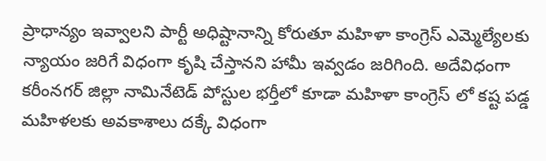ప్రాధాన్యం ఇవ్వాలని పార్టీ అధిష్టానాన్ని కోరుతూ మహిళా కాంగ్రెస్ ఎమ్మెల్యేలకు న్యాయం జరిగే విధంగా కృషి చేస్తానని హామీ ఇవ్వడం జరిగింది. అదేవిధంగా కరీంనగర్ జిల్లా నామినేటెడ్ పోస్టుల భర్తీలో కూడా మహిళా కాంగ్రెస్ లో కష్ట పడ్డ మహిళలకు అవకాశాలు దక్కే విధంగా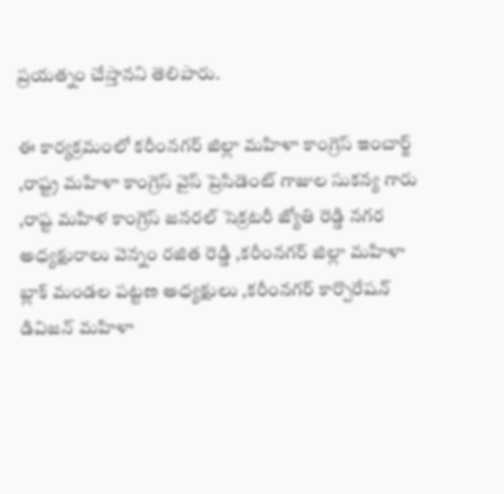ప్రయత్నం చేస్తానని తెలిపారు.

ఈ కార్యక్రమంలో కరీంనగర్ జిల్లా మహిళా కాంగ్రెస్ ఇంచార్జ్ ,రాష్ట్ర మహిళా కాంగ్రెస్ వైస్ ప్రెసిడెంట్ గాజుల సుకన్య గారు ,రాష్ట మహిళ కాంగ్రెస్ జనరల్ సెక్రటరీ జ్యోతి రెడ్డి నగర అధ్యక్షురాలు వెన్నం రజిత రెడ్డి ,కరీంనగర్ జిల్లా మహిళా బ్లాక్ మండల పట్టణ అధ్యక్షులు ,కరీంనగర్ కార్పొరేషన్ డివిజన్ మహిళా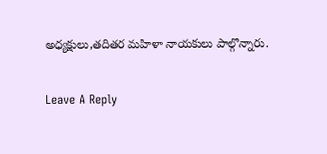అధ్యక్షులు,తదితర మహిళా నాయకులు పాల్గొన్నారు.

Leave A Reply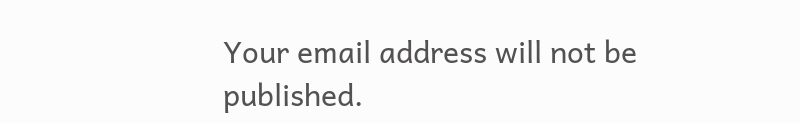Your email address will not be published.